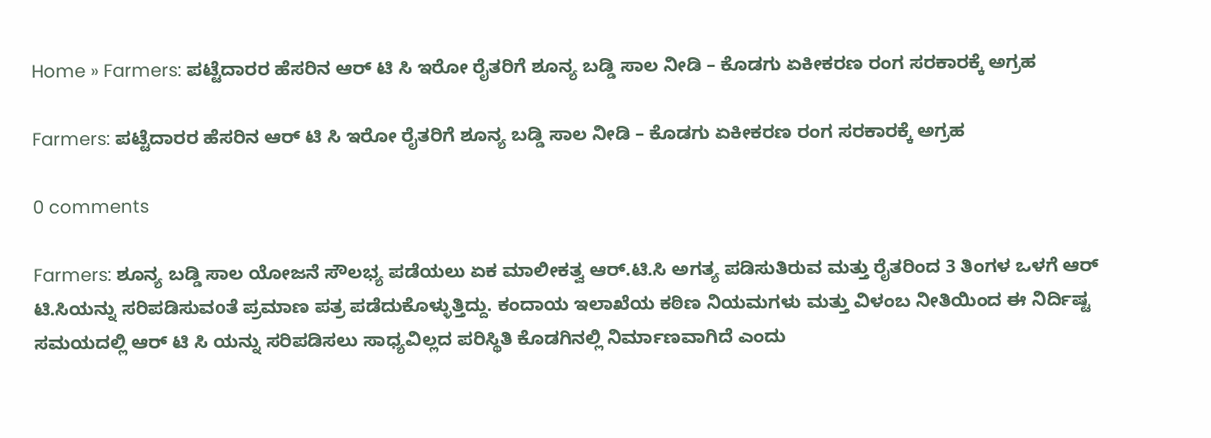Home » Farmers: ಪಟ್ಟೆದಾರರ ಹೆಸರಿನ ಆರ್ ಟಿ ಸಿ ಇರೋ ರೈತರಿಗೆ ಶೂನ್ಯ ಬಡ್ಡಿ ಸಾಲ ನೀಡಿ – ಕೊಡಗು ಏಕೀಕರಣ ರಂಗ ಸರಕಾರಕ್ಕೆ ಅಗ್ರಹ

Farmers: ಪಟ್ಟೆದಾರರ ಹೆಸರಿನ ಆರ್ ಟಿ ಸಿ ಇರೋ ರೈತರಿಗೆ ಶೂನ್ಯ ಬಡ್ಡಿ ಸಾಲ ನೀಡಿ – ಕೊಡಗು ಏಕೀಕರಣ ರಂಗ ಸರಕಾರಕ್ಕೆ ಅಗ್ರಹ

0 comments

Farmers: ಶೂನ್ಯ ಬಡ್ಡಿ ಸಾಲ ಯೋಜನೆ ಸೌಲಭ್ಯ ಪಡೆಯಲು ಏಕ ಮಾಲೀಕತ್ವ ಆರ್.ಟಿ.ಸಿ ಅಗತ್ಯ ಪಡಿಸುತಿರುವ ಮತ್ತು ರೈತರಿಂದ 3 ತಿಂಗಳ ಒಳಗೆ ಆರ್ ಟಿ.ಸಿಯನ್ನು ಸರಿಪಡಿಸುವoತೆ ಪ್ರಮಾಣ ಪತ್ರ ಪಡೆದುಕೊಳ್ಳುತ್ತಿದ್ದು. ಕಂದಾಯ ಇಲಾಖೆಯ ಕಠಿಣ ನಿಯಮಗಳು ಮತ್ತು ವಿಳಂಬ ನೀತಿಯಿಂದ ಈ ನಿರ್ದಿಷ್ಟ ಸಮಯದಲ್ಲಿ ಆರ್ ಟಿ ಸಿ ಯನ್ನು ಸರಿಪಡಿಸಲು ಸಾಧ್ಯವಿಲ್ಲದ ಪರಿಸ್ಥಿತಿ ಕೊಡಗಿನಲ್ಲಿ ನಿರ್ಮಾಣವಾಗಿದೆ ಎಂದು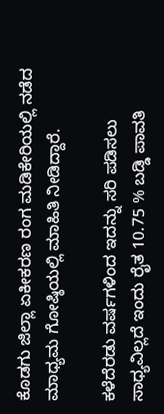ಕೊಡಗು ಜಿಲ್ಲಾ ಏಕೀಕರಣ ರಂಗ ಮಡಿಕೇರಿಯಲ್ಲಿ ನಡೆದ ಮಾಧ್ಯಮ ಗೋಷ್ಠಿಯಲ್ಲಿ ಮಾಹಿತಿ ನೀಡಿದ್ದಾರೆ.

ಕಳೆದೆರಡು ವರ್ಷಗಳಿಂದ ಇದನ್ನು ಸರಿ ಪಡಿಸಲು ಸಾಧ್ಯವಿಲ್ಲದೆ ಇಂದು ರೈತ 10.75 % ಬಡ್ಡಿ ಪಾವತಿ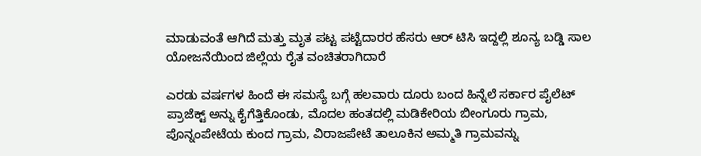ಮಾಡುವಂತೆ ಆಗಿದೆ ಮತ್ತು ಮೃತ ಪಟ್ಟ ಪಟ್ಟೆದಾರರ ಹೆಸರು ಆರ್ ಟಿಸಿ ಇದ್ದಲ್ಲಿ ಶೂನ್ಯ ಬಡ್ಡಿ ಸಾಲ ಯೋಜನೆಯಿಂದ ಜಿಲ್ಲೆಯ ರೈತ ವಂಚಿತರಾಗಿದಾರೆ

ಎರಡು ವರ್ಷಗಳ ಹಿಂದೆ ಈ ಸಮಸ್ಯೆ ಬಗ್ಗೆ ಹಲವಾರು ದೂರು ಬಂದ ಹಿನ್ನೆಲೆ ಸರ್ಕಾರ ಪೈಲೆಟ್ ಪ್ರಾಜೆಕ್ಟ್ ಅನ್ನು ಕೈಗೆತ್ತಿಕೊಂಡು, ಮೊದಲ ಹಂತದಲ್ಲಿ ಮಡಿಕೇರಿಯ ಬೀಂಗೂರು ಗ್ರಾಮ, ಪೊನ್ನಂಪೇಟೆಯ ಕುಂದ ಗ್ರಾಮ, ವಿರಾಜಪೇಟೆ ತಾಲೂಕಿನ ಅಮ್ಮತಿ ಗ್ರಾಮವನ್ನು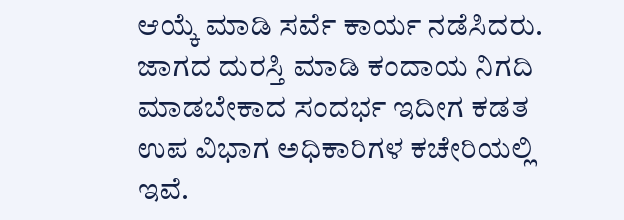ಆಯ್ಕೆ ಮಾಡಿ ಸರ್ವೆ ಕಾರ್ಯ ನಡೆಸಿದರು. ಜಾಗದ ದುರಸ್ತಿ ಮಾಡಿ ಕಂದಾಯ ನಿಗದಿ ಮಾಡಬೇಕಾದ ಸಂದರ್ಭ ಇದೀಗ ಕಡತ ಉಪ ವಿಭಾಗ ಅಧಿಕಾರಿಗಳ ಕಚೇರಿಯಲ್ಲಿ ಇವೆ.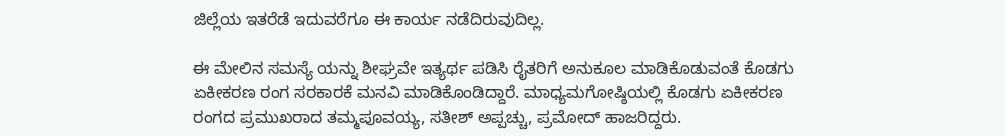ಜಿಲ್ಲೆಯ ಇತರೆಡೆ ಇದುವರೆಗೂ ಈ ಕಾರ್ಯ ನಡೆದಿರುವುದಿಲ್ಲ.

ಈ ಮೇಲಿನ ಸಮಸ್ಯೆ ಯನ್ನು ಶೀಘ್ರವೇ ಇತ್ಯರ್ಥ ಪಡಿಸಿ ರೈತರಿಗೆ ಅನುಕೂಲ ಮಾಡಿಕೊಡುವಂತೆ ಕೊಡಗು ಏಕೀಕರಣ ರಂಗ ಸರಕಾರಕೆ ಮನವಿ ಮಾಡಿಕೊಂಡಿದ್ದಾರೆ. ಮಾಧ್ಯಮಗೋಷ್ಠಿಯಲ್ಲಿ ಕೊಡಗು ಏಕೀಕರಣ ರಂಗದ ಪ್ರಮುಖರಾದ ತಮ್ಮಪೂವಯ್ಯ, ಸತೀಶ್ ಅಪ್ಪಚ್ಚು, ಪ್ರಮೋದ್ ಹಾಜರಿದ್ದರು.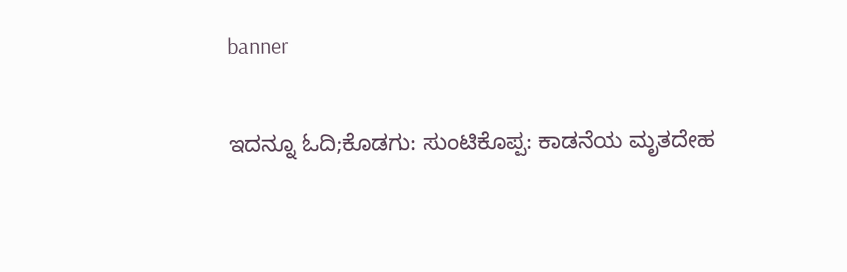banner

ಇದನ್ನೂ ಓದಿ;ಕೊಡಗು: ಸುಂಟಿಕೊಪ್ಪ: ಕಾಡನೆಯ ಮೃತದೇಹ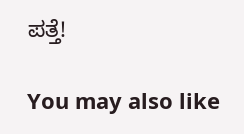ಪತ್ತೆ!

You may also like